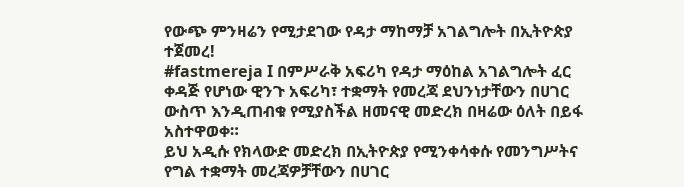የውጭ ምንዛሬን የሚታደገው የዳታ ማከማቻ አገልግሎት በኢትዮጵያ ተጀመረ!
#fastmereja I በምሥራቅ አፍሪካ የዳታ ማዕከል አገልግሎት ፈር ቀዳጅ የሆነው ዊንጉ አፍሪካ፣ ተቋማት የመረጃ ደህንነታቸውን በሀገር ውስጥ እንዲጠብቁ የሚያስችል ዘመናዊ መድረክ በዛሬው ዕለት በይፋ አስተዋወቀ።
ይህ አዲሱ የክላውድ መድረክ በኢትዮጵያ የሚንቀሳቀሱ የመንግሥትና የግል ተቋማት መረጃዎቻቸውን በሀገር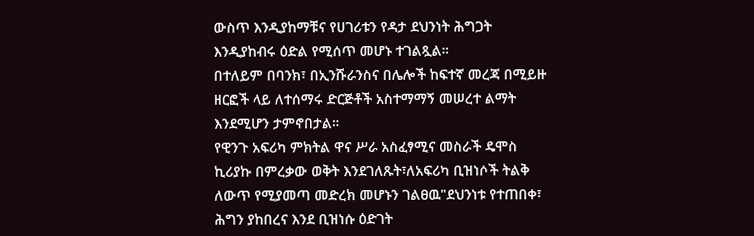ውስጥ እንዲያከማቹና የሀገሪቱን የዳታ ደህንነት ሕግጋት እንዲያከብሩ ዕድል የሚሰጥ መሆኑ ተገልጿል።
በተለይም በባንክ፣ በኢንሹራንስና በሌሎች ከፍተኛ መረጃ በሚይዙ ዘርፎች ላይ ለተሰማሩ ድርጅቶች አስተማማኝ መሠረተ ልማት እንደሚሆን ታምኖበታል።
የዊንጉ አፍሪካ ምክትል ዋና ሥራ አስፈፃሚና መስራች ዴሞስ ኪሪያኩ በምረቃው ወቅት እንደገለጹት፣ለአፍሪካ ቢዝነሶች ትልቅ ለውጥ የሚያመጣ መድረክ መሆኑን ገልፀዉ"ደህንነቱ የተጠበቀ፣ ሕግን ያከበረና እንደ ቢዝነሱ ዕድገት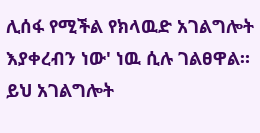ሊሰፋ የሚችል የክላዉድ አገልግሎት እያቀረብን ነው' ነዉ ሲሉ ገልፀዋል።
ይህ አገልግሎት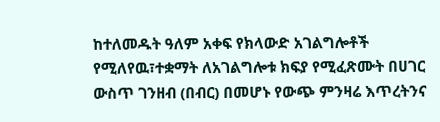ከተለመዱት ዓለም አቀፍ የክላውድ አገልግሎቶች የሚለየዉ፣ተቋማት ለአገልግሎቱ ክፍያ የሚፈጽሙት በሀገር ውስጥ ገንዘብ (በብር) በመሆኑ የውጭ ምንዛሬ እጥረትንና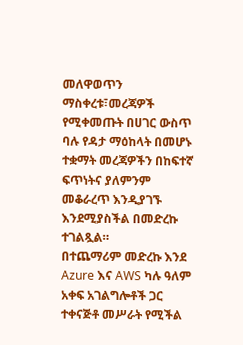መለዋወጥን ማስቀረቱ፣መረጃዎች የሚቀመጡት በሀገር ውስጥ ባሉ የዳታ ማዕከላት በመሆኑ ተቋማት መረጃዎችን በከፍተኛ ፍጥነትና ያለምንም መቆራረጥ እንዲያገኙ እንደሚያስችል በመድረኩ ተገልጿል።
በተጨማሪም መድረኩ እንደ Azure እና AWS ካሉ ዓለም አቀፍ አገልግሎቶች ጋር ተቀናጅቶ መሥራት የሚችል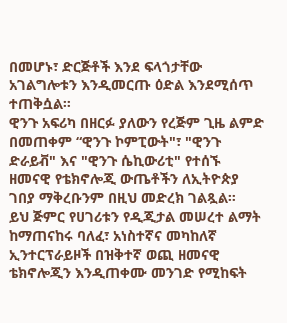በመሆኑ፣ ድርጅቶች እንደ ፍላጎታቸው አገልግሎቱን እንዲመርጡ ዕድል እንደሚሰጥ ተጠቅሷል።
ዊንጉ አፍሪካ በዘርፉ ያለውን የረጅም ጊዜ ልምድ በመጠቀም “ዊንጉ ኮምፒውት"፣ "ዊንጉ ድራይቭ" እና "ዊንጉ ሴኪውሪቲ" የተሰኙ ዘመናዊ የቴክኖሎጂ ውጤቶችን ለኢትዮጵያ ገበያ ማቅረቡንም በዚህ መድረክ ገልጿል።
ይህ ጅምር የሀገሪቱን የዲጂታል መሠረተ ልማት ከማጠናከሩ ባለፈ፣ አነስተኛና መካከለኛ ኢንተርፕራይዞች በዝቅተኛ ወጪ ዘመናዊ ቴክኖሎጂን እንዲጠቀሙ መንገድ የሚከፍት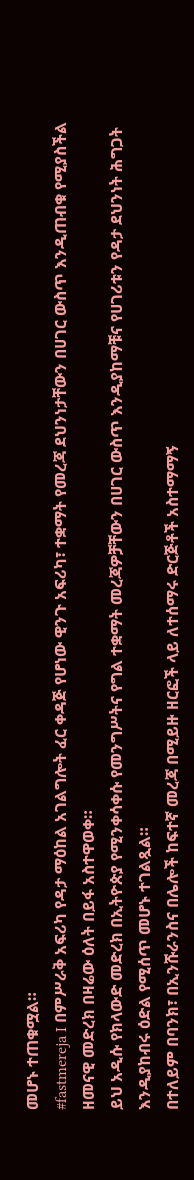መሆኑ ተጠቁሟል።
#fastmereja I በምሥራቅ አፍሪካ የዳታ ማዕከል አገልግሎት ፈር ቀዳጅ የሆነው ዊንጉ አፍሪካ፣ ተቋማት የመረጃ ደህንነታቸውን በሀገር ውስጥ እንዲጠብቁ የሚያስችል ዘመናዊ መድረክ በዛሬው ዕለት በይፋ አስተዋወቀ።
ይህ አዲሱ የክላውድ መድረክ በኢትዮጵያ የሚንቀሳቀሱ የመንግሥትና የግል ተቋማት መረጃዎቻቸውን በሀገር ውስጥ እንዲያከማቹና የሀገሪቱን የዳታ ደህንነት ሕግጋት እንዲያከብሩ ዕድል የሚሰጥ መሆኑ ተገልጿል።
በተለይም በባንክ፣ በኢንሹራንስና በሌሎች ከፍተኛ መረጃ በሚይዙ ዘርፎች ላይ ለተሰማሩ ድርጅቶች አስተማማኝ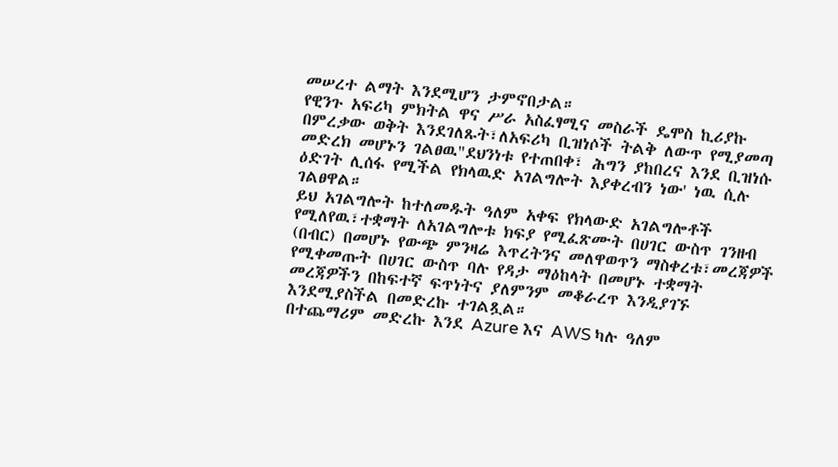መሠረተ ልማት እንደሚሆን ታምኖበታል።
የዊንጉ አፍሪካ ምክትል ዋና ሥራ አስፈፃሚና መስራች ዴሞስ ኪሪያኩ በምረቃው ወቅት እንደገለጹት፣ለአፍሪካ ቢዝነሶች ትልቅ ለውጥ የሚያመጣ መድረክ መሆኑን ገልፀዉ"ደህንነቱ የተጠበቀ፣ ሕግን ያከበረና እንደ ቢዝነሱ ዕድገት ሊሰፋ የሚችል የክላዉድ አገልግሎት እያቀረብን ነው' ነዉ ሲሉ ገልፀዋል።
ይህ አገልግሎት ከተለመዱት ዓለም አቀፍ የክላውድ አገልግሎቶች የሚለየዉ፣ተቋማት ለአገልግሎቱ ክፍያ የሚፈጽሙት በሀገር ውስጥ ገንዘብ (በብር) በመሆኑ የውጭ ምንዛሬ እጥረትንና መለዋወጥን ማስቀረቱ፣መረጃዎች የሚቀመጡት በሀገር ውስጥ ባሉ የዳታ ማዕከላት በመሆኑ ተቋማት መረጃዎችን በከፍተኛ ፍጥነትና ያለምንም መቆራረጥ እንዲያገኙ እንደሚያስችል በመድረኩ ተገልጿል።
በተጨማሪም መድረኩ እንደ Azure እና AWS ካሉ ዓለም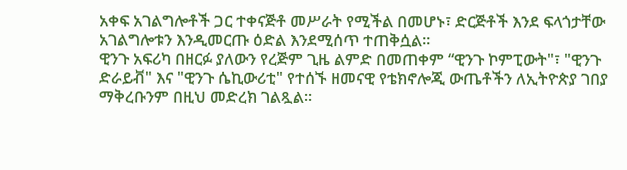አቀፍ አገልግሎቶች ጋር ተቀናጅቶ መሥራት የሚችል በመሆኑ፣ ድርጅቶች እንደ ፍላጎታቸው አገልግሎቱን እንዲመርጡ ዕድል እንደሚሰጥ ተጠቅሷል።
ዊንጉ አፍሪካ በዘርፉ ያለውን የረጅም ጊዜ ልምድ በመጠቀም “ዊንጉ ኮምፒውት"፣ "ዊንጉ ድራይቭ" እና "ዊንጉ ሴኪውሪቲ" የተሰኙ ዘመናዊ የቴክኖሎጂ ውጤቶችን ለኢትዮጵያ ገበያ ማቅረቡንም በዚህ መድረክ ገልጿል።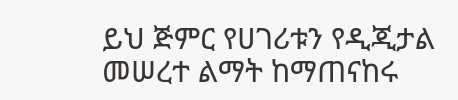ይህ ጅምር የሀገሪቱን የዲጂታል መሠረተ ልማት ከማጠናከሩ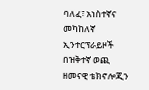ባለፈ፣ አነስተኛና መካከለኛ ኢንተርፕራይዞች በዝቅተኛ ወጪ ዘመናዊ ቴክኖሎጂን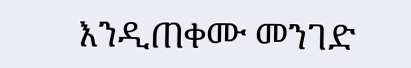እንዲጠቀሙ መንገድ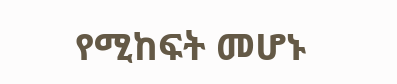የሚከፍት መሆኑ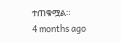ተጠቁሟል።
4 months ago